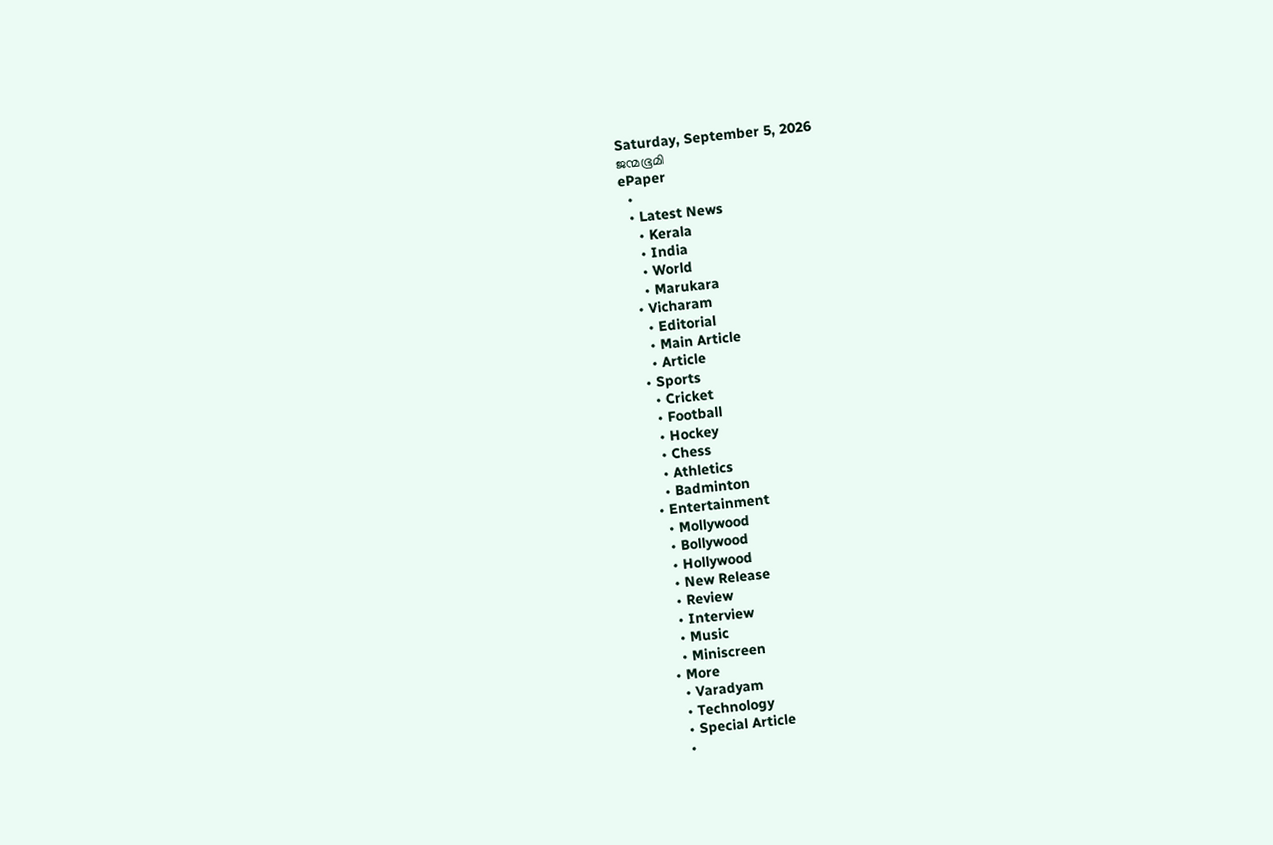Saturday, September 5, 2026
ജന്മഭൂമി
ePaper
  •
  • Latest News
    • Kerala
    • India
    • World
    • Marukara
  • Vicharam
    • Editorial
    • Main Article
    • Article
  • Sports
    • Cricket
    • Football
    • Hockey
    • Chess
    • Athletics
    • Badminton
  • Entertainment
    • Mollywood
    • Bollywood
    • Hollywood
    • New Release
    • Review
    • Interview
    • Music
    • Miniscreen
  • More
    • Varadyam
    • Technology
    • Special Article
    •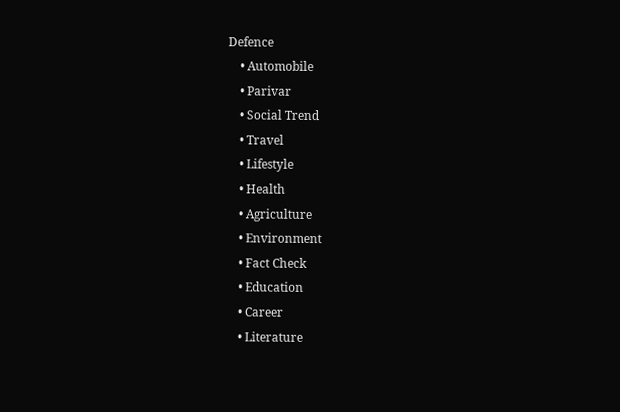Defence
    • Automobile
    • Parivar
    • Social Trend
    • Travel
    • Lifestyle
    • Health
    • Agriculture
    • Environment
    • Fact Check
    • Education
    • Career
    • Literature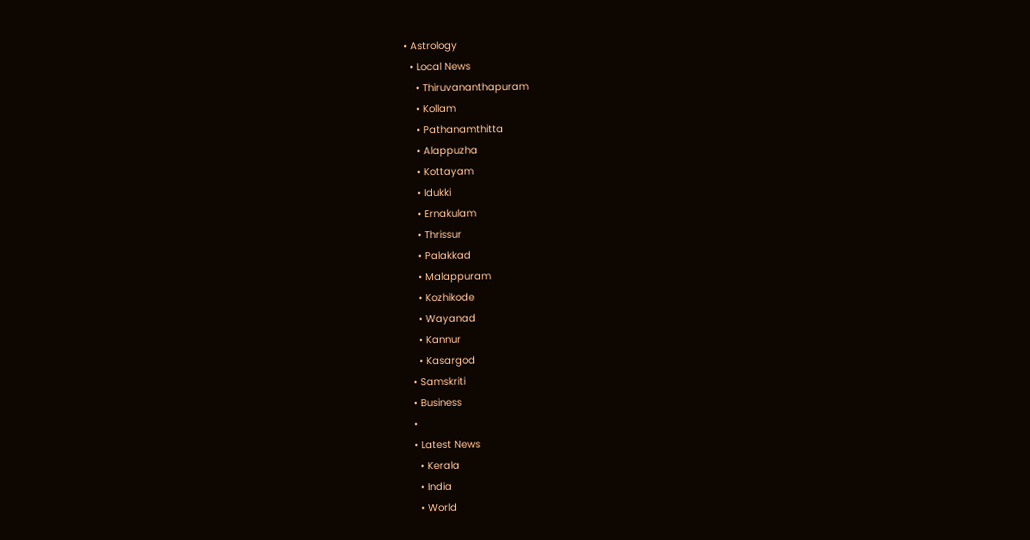• Astrology
  • Local News
    • Thiruvananthapuram
    • Kollam
    • Pathanamthitta
    • Alappuzha
    • Kottayam
    • Idukki
    • Ernakulam
    • Thrissur
    • Palakkad
    • Malappuram
    • Kozhikode
    • Wayanad
    • Kannur
    • Kasargod
  • Samskriti
  • Business
  •
  • Latest News
    • Kerala
    • India
    • World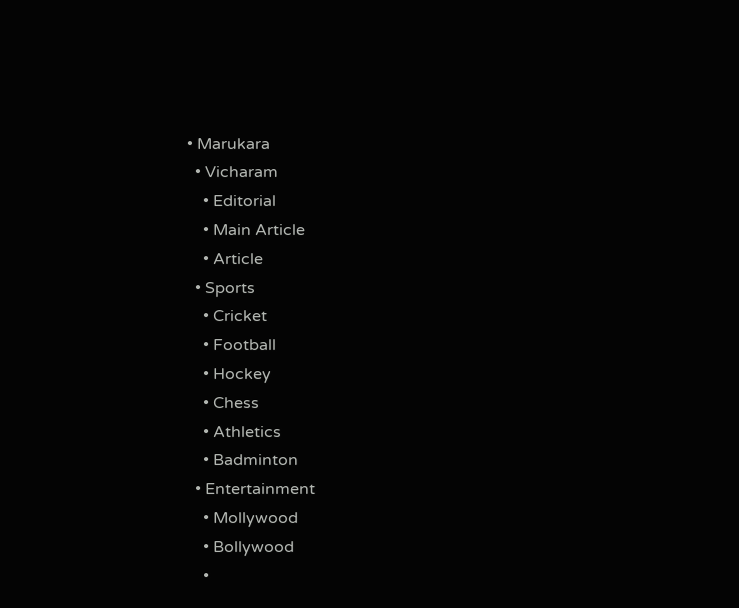• Marukara
  • Vicharam
    • Editorial
    • Main Article
    • Article
  • Sports
    • Cricket
    • Football
    • Hockey
    • Chess
    • Athletics
    • Badminton
  • Entertainment
    • Mollywood
    • Bollywood
    •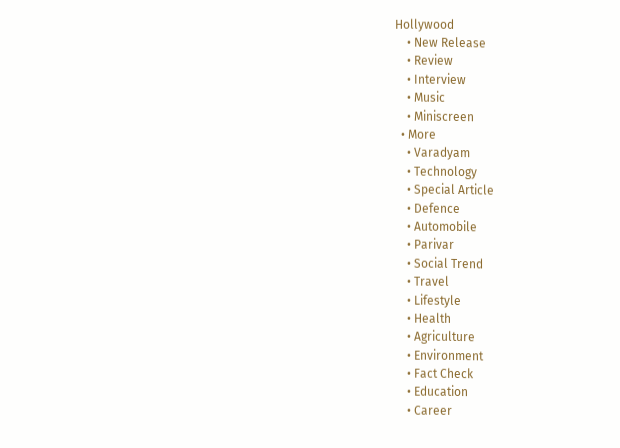Hollywood
    • New Release
    • Review
    • Interview
    • Music
    • Miniscreen
  • More
    • Varadyam
    • Technology
    • Special Article
    • Defence
    • Automobile
    • Parivar
    • Social Trend
    • Travel
    • Lifestyle
    • Health
    • Agriculture
    • Environment
    • Fact Check
    • Education
    • Career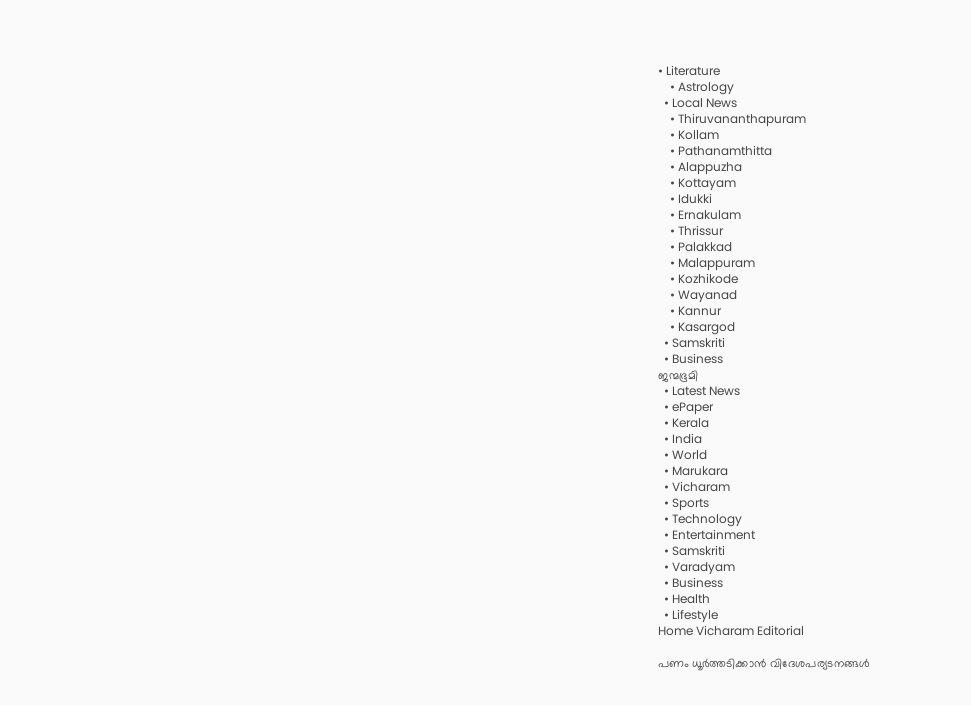• Literature
    • Astrology
  • Local News
    • Thiruvananthapuram
    • Kollam
    • Pathanamthitta
    • Alappuzha
    • Kottayam
    • Idukki
    • Ernakulam
    • Thrissur
    • Palakkad
    • Malappuram
    • Kozhikode
    • Wayanad
    • Kannur
    • Kasargod
  • Samskriti
  • Business
ജന്മഭൂമി
  • Latest News
  • ePaper
  • Kerala
  • India
  • World
  • Marukara
  • Vicharam
  • Sports
  • Technology
  • Entertainment
  • Samskriti
  • Varadyam
  • Business
  • Health
  • Lifestyle
Home Vicharam Editorial

പണം ധൂര്‍ത്തടിക്കാന്‍ വിദേശപര്യടനങ്ങള്‍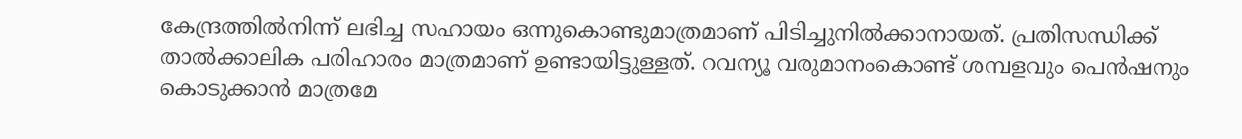കേന്ദ്രത്തില്‍നിന്ന് ലഭിച്ച സഹായം ഒന്നുകൊണ്ടുമാത്രമാണ് പിടിച്ചുനില്‍ക്കാനായത്. പ്രതിസന്ധിക്ക് താല്‍ക്കാലിക പരിഹാരം മാത്രമാണ് ഉണ്ടായിട്ടുള്ളത്. റവന്യൂ വരുമാനംകൊണ്ട് ശമ്പളവും പെന്‍ഷനും കൊടുക്കാന്‍ മാത്രമേ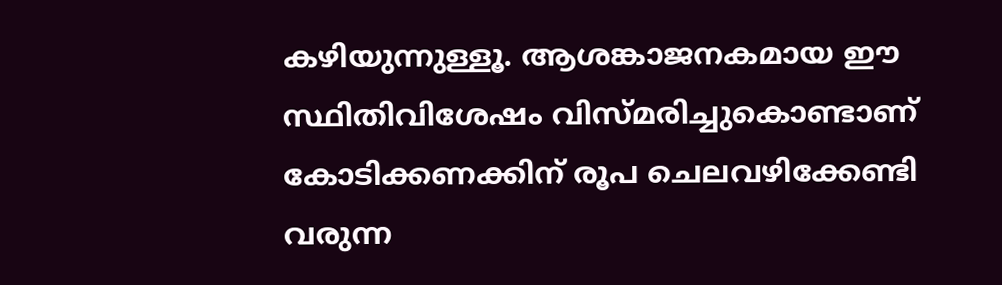കഴിയുന്നുള്ളൂ. ആശങ്കാജനകമായ ഈ സ്ഥിതിവിശേഷം വിസ്മരിച്ചുകൊണ്ടാണ് കോടിക്കണക്കിന് രൂപ ചെലവഴിക്കേണ്ടി വരുന്ന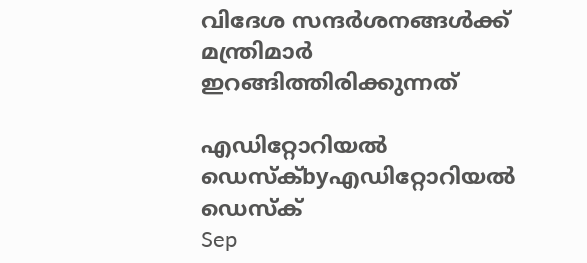വിദേശ സന്ദര്‍ശനങ്ങള്‍ക്ക് മന്ത്രിമാര്‍ ഇറങ്ങിത്തിരിക്കുന്നത്

എഡിറ്റോറിയൽ ഡെസ്ക്byഎഡിറ്റോറിയൽ ഡെസ്ക്
Sep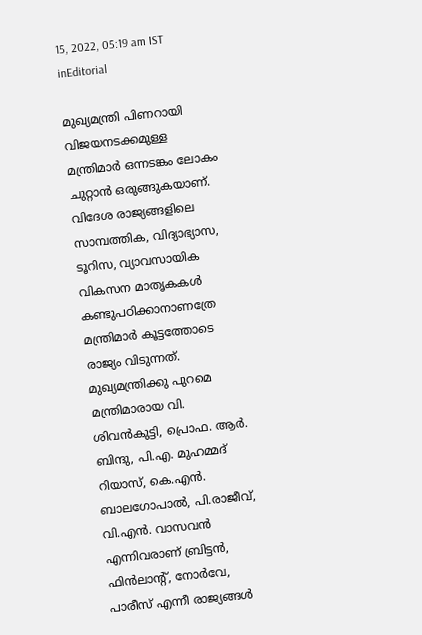15, 2022, 05:19 am IST
inEditorial

മുഖ്യമന്ത്രി പിണറായി വിജയനടക്കമുള്ള മന്ത്രിമാര്‍ ഒന്നടങ്കം ലോകം ചുറ്റാന്‍ ഒരുങ്ങുകയാണ്. വിദേശ രാജ്യങ്ങളിലെ സാമ്പത്തിക, വിദ്യാഭ്യാസ, ടൂറിസ, വ്യാവസായിക വികസന മാതൃകകള്‍ കണ്ടുപഠിക്കാനാണത്രേ മന്ത്രിമാര്‍ കൂട്ടത്തോടെ രാജ്യം വിടുന്നത്. മുഖ്യമന്ത്രിക്കു പുറമെ മന്ത്രിമാരായ വി. ശിവന്‍കുട്ടി, പ്രൊഫ. ആര്‍. ബിന്ദു, പി.എ. മുഹമ്മദ് റിയാസ്, കെ.എന്‍. ബാലഗോപാല്‍, പി.രാജീവ്, വി.എന്‍. വാസവന്‍ എന്നിവരാണ് ബ്രിട്ടന്‍, ഫിന്‍ലാന്റ്, നോര്‍വേ, പാരീസ് എന്നീ രാജ്യങ്ങള്‍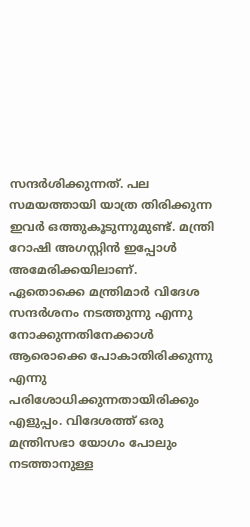സന്ദര്‍ശിക്കുന്നത്. പല സമയത്തായി യാത്ര തിരിക്കുന്ന ഇവര്‍ ഒത്തുകൂടുന്നുമുണ്ട്. മന്ത്രി റോഷി അഗസ്റ്റിന്‍ ഇപ്പോള്‍ അമേരിക്കയിലാണ്. ഏതൊക്കെ മന്ത്രിമാര്‍ വിദേശ സന്ദര്‍ശനം നടത്തുന്നു എന്നു നോക്കുന്നതിനേക്കാള്‍ ആരൊക്കെ പോകാതിരിക്കുന്നു എന്നു പരിശോധിക്കുന്നതായിരിക്കും എളുപ്പം. വിദേശത്ത് ഒരു മന്ത്രിസഭാ യോഗം പോലും നടത്താനുള്ള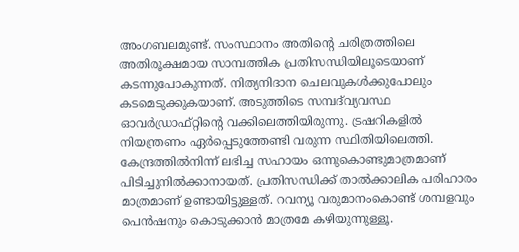അംഗബലമുണ്ട്. സംസ്ഥാനം അതിന്റെ ചരിത്രത്തിലെ അതിരൂക്ഷമായ സാമ്പത്തിക പ്രതിസന്ധിയിലൂടെയാണ് കടന്നുപോകുന്നത്. നിത്യനിദാന ചെലവുകള്‍ക്കുപോലും കടമെടുക്കുകയാണ്. അടുത്തിടെ സമ്പദ്‌വ്യവസ്ഥ ഓവര്‍ഡ്രാഫ്റ്റിന്റെ വക്കിലെത്തിയിരുന്നു. ട്രഷറികളില്‍ നിയന്ത്രണം ഏര്‍പ്പെടുത്തേണ്ടി വരുന്ന സ്ഥിതിയിലെത്തി. കേന്ദ്രത്തില്‍നിന്ന് ലഭിച്ച സഹായം ഒന്നുകൊണ്ടുമാത്രമാണ് പിടിച്ചുനില്‍ക്കാനായത്. പ്രതിസന്ധിക്ക് താല്‍ക്കാലിക പരിഹാരം മാത്രമാണ് ഉണ്ടായിട്ടുള്ളത്. റവന്യൂ വരുമാനംകൊണ്ട് ശമ്പളവും പെന്‍ഷനും കൊടുക്കാന്‍ മാത്രമേ കഴിയുന്നുള്ളൂ.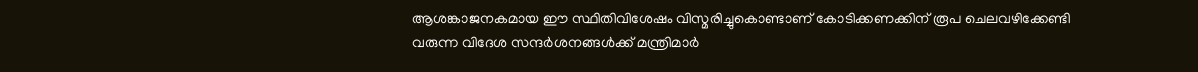ആശങ്കാജനകമായ ഈ സ്ഥിതിവിശേഷം വിസ്മരിച്ചുകൊണ്ടാണ് കോടിക്കണക്കിന് രൂപ ചെലവഴിക്കേണ്ടി വരുന്ന വിദേശ സന്ദര്‍ശനങ്ങള്‍ക്ക് മന്ത്രിമാര്‍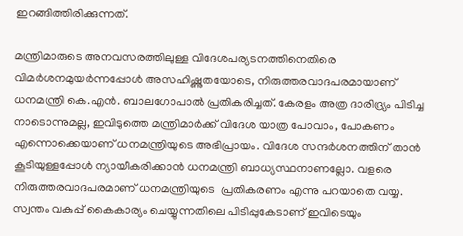ഇറങ്ങിത്തിരിക്കുന്നത്.

മന്ത്രിമാരുടെ അനവസരത്തിലുള്ള വിദേശപര്യടനത്തിനെതിരെ വിമര്‍ശനമുയര്‍ന്നപ്പോള്‍ അസഹിഷ്ണുതയോടെ, നിരുത്തരവാദപരമായാണ് ധനമന്ത്രി കെ.എന്‍. ബാലഗോപാല്‍ പ്രതികരിച്ചത്. കേരളം അത്ര ദാരിദ്ര്യം പിടിച്ച നാടൊന്നുമല്ല, ഇവിടുത്തെ മന്ത്രിമാര്‍ക്ക് വിദേശ യാത്ര പോവാം, പോകണം എന്നൊക്കെയാണ് ധനമന്ത്രിയുടെ അഭിപ്രായം. വിദേശ സന്ദര്‍ശനത്തിന് താന്‍ കൂടിയുള്ളപ്പോള്‍ ന്യായീകരിക്കാന്‍ ധനമന്ത്രി ബാധ്യസ്ഥനാണല്ലോ. വളരെ നിരുത്തരവാദപരമാണ് ധനമന്ത്രിയുടെ  പ്രതികരണം എന്നു പറയാതെ വയ്യ. സ്വന്തം വകുപ്പ് കൈകാര്യം ചെയ്യുന്നതിലെ പിടിപ്പുകേടാണ് ഇവിടെയും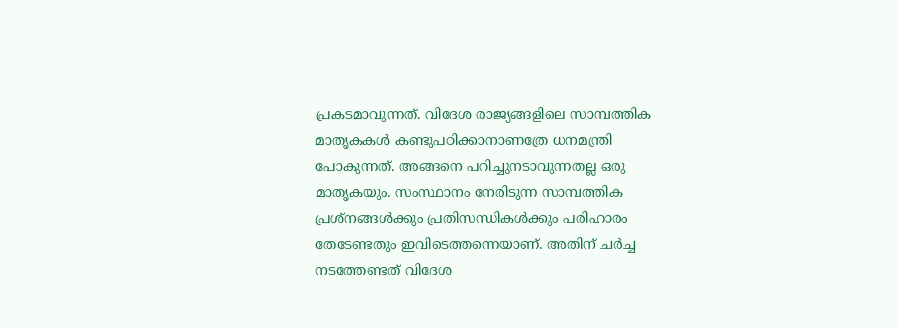പ്രകടമാവുന്നത്. വിദേശ രാജ്യങ്ങളിലെ സാമ്പത്തിക മാതൃകകള്‍ കണ്ടുപഠിക്കാനാണത്രേ ധനമന്ത്രി പോകുന്നത്. അങ്ങനെ പറിച്ചുനടാവുന്നതല്ല ഒരു മാതൃകയും. സംസ്ഥാനം നേരിടുന്ന സാമ്പത്തിക പ്രശ്‌നങ്ങള്‍ക്കും പ്രതിസന്ധികള്‍ക്കും പരിഹാരം തേടേണ്ടതും ഇവിടെത്തന്നെയാണ്. അതിന് ചര്‍ച്ച നടത്തേണ്ടത് വിദേശ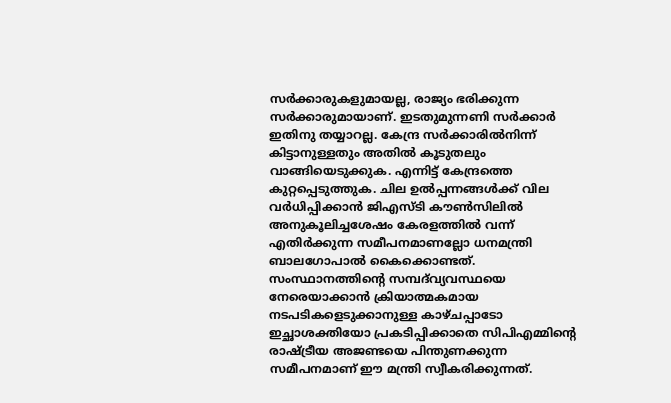സര്‍ക്കാരുകളുമായല്ല, രാജ്യം ഭരിക്കുന്ന സര്‍ക്കാരുമായാണ്. ഇടതുമുന്നണി സര്‍ക്കാര്‍ ഇതിനു തയ്യാറല്ല. കേന്ദ്ര സര്‍ക്കാരില്‍നിന്ന് കിട്ടാനുള്ളതും അതില്‍ കൂടുതലും വാങ്ങിയെടുക്കുക. എന്നിട്ട് കേന്ദ്രത്തെ കുറ്റപ്പെടുത്തുക. ചില ഉല്‍പ്പന്നങ്ങള്‍ക്ക് വില വര്‍ധിപ്പിക്കാന്‍ ജിഎസ്ടി കൗണ്‍സിലില്‍ അനുകൂലിച്ചശേഷം കേരളത്തില്‍ വന്ന് എതിര്‍ക്കുന്ന സമീപനമാണല്ലോ ധനമന്ത്രി ബാലഗോപാല്‍ കൈക്കൊണ്ടത്. സംസ്ഥാനത്തിന്റെ സമ്പദ്‌വ്യവസ്ഥയെ നേരെയാക്കാന്‍ ക്രിയാത്മകമായ നടപടികളെടുക്കാനുള്ള കാഴ്ചപ്പാടോ ഇച്ഛാശക്തിയോ പ്രകടിപ്പിക്കാതെ സിപിഎമ്മിന്റെ രാഷ്‌ട്രീയ അജണ്ടയെ പിന്തുണക്കുന്ന സമീപനമാണ് ഈ മന്ത്രി സ്വീകരിക്കുന്നത്.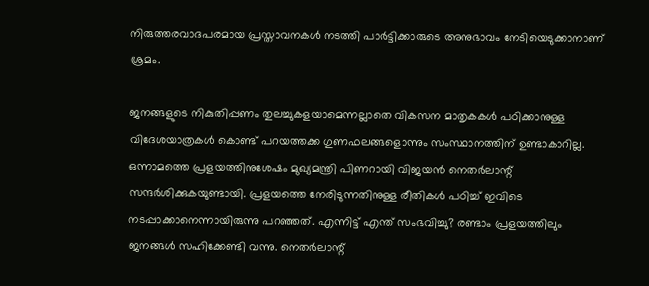നിരുത്തരവാദപരമായ പ്രസ്താവനകള്‍ നടത്തി പാര്‍ട്ടിക്കാരുടെ അനുഭാവം നേടിയെടുക്കാനാണ് ശ്രമം.

ജനങ്ങളുടെ നികുതിപ്പണം തുലച്ചുകളയാമെന്നല്ലാതെ വികസന മാതൃകകള്‍ പഠിക്കാനുള്ള വിദേശയാത്രകള്‍ കൊണ്ട് പറയത്തക്ക ഗുണഫലങ്ങളൊന്നും സംസ്ഥാനത്തിന് ഉണ്ടാകാറില്ല. ഒന്നാമത്തെ പ്രളയത്തിനുശേഷം മുഖ്യമന്ത്രി പിണറായി വിജയന്‍ നെതര്‍ലാന്റ് സന്ദര്‍ശിക്കുകയുണ്ടായി. പ്രളയത്തെ നേരിടുന്നതിനുള്ള രീതികള്‍ പഠിച്ച് ഇവിടെ നടപ്പാക്കാനെന്നായിരുന്നു പറഞ്ഞത്. എന്നിട്ട് എന്ത് സംഭവിച്ചു? രണ്ടാം പ്രളയത്തിലും ജനങ്ങള്‍ സഹിക്കേണ്ടി വന്നു. നെതര്‍ലാന്റ്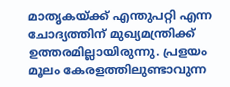മാതൃകയ്‌ക്ക് എന്തുപറ്റി എന്ന ചോദ്യത്തിന് മുഖ്യമന്ത്രിക്ക് ഉത്തരമില്ലായിരുന്നു. പ്രളയം മൂലം കേരളത്തിലുണ്ടാവുന്ന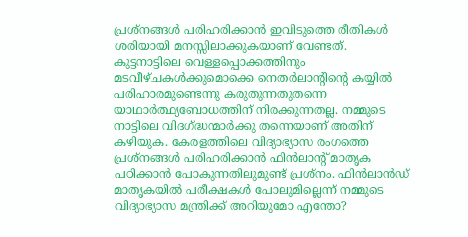പ്രശ്‌നങ്ങള്‍ പരിഹരിക്കാന്‍ ഇവിടുത്തെ രീതികള്‍ ശരിയായി മനസ്സിലാക്കുകയാണ് വേണ്ടത്. കുട്ടനാട്ടിലെ വെള്ളപ്പൊക്കത്തിനും മടവീഴ്ചകള്‍ക്കുമൊക്കെ നെതര്‍ലാന്റിന്റെ കയ്യില്‍ പരിഹാരമുണ്ടെന്നു കരുതുന്നതുതന്നെ യാഥാര്‍ത്ഥ്യബോധത്തിന് നിരക്കുന്നതല്ല. നമ്മുടെ നാട്ടിലെ വിദഗ്‌ദ്ധന്മാര്‍ക്കു തന്നെയാണ് അതിന് കഴിയുക. കേരളത്തിലെ വിദ്യാഭ്യാസ രംഗത്തെ പ്രശ്‌നങ്ങള്‍ പരിഹരിക്കാന്‍ ഫിന്‍ലാന്റ് മാതൃക പഠിക്കാന്‍ പോകുന്നതിലുമുണ്ട് പ്രശ്‌നം. ഫിന്‍ലാന്‍ഡ് മാതൃകയില്‍ പരീക്ഷകള്‍ പോലുമില്ലെന്ന് നമ്മുടെ വിദ്യാഭ്യാസ മന്ത്രിക്ക് അറിയുമോ എന്തോ?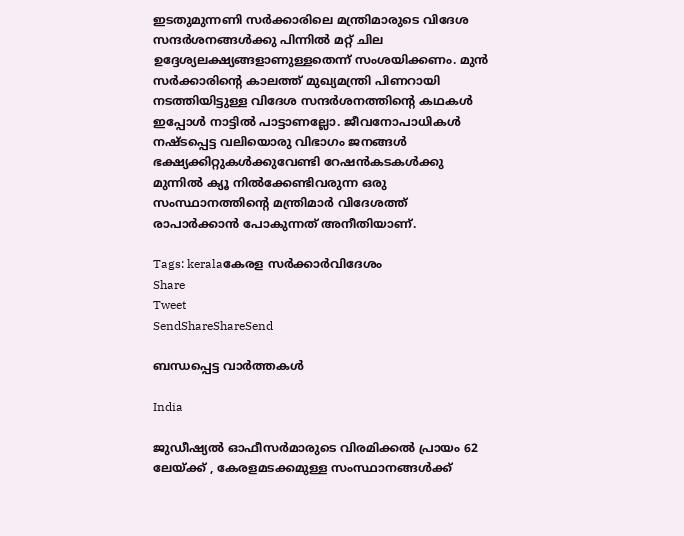ഇടതുമുന്നണി സര്‍ക്കാരിലെ മന്ത്രിമാരുടെ വിദേശ സന്ദര്‍ശനങ്ങള്‍ക്കു പിന്നില്‍ മറ്റ് ചില ഉദ്ദേശ്യലക്ഷ്യങ്ങളാണുള്ളതെന്ന് സംശയിക്കണം. മുന്‍ സര്‍ക്കാരിന്റെ കാലത്ത് മുഖ്യമന്ത്രി പിണറായി നടത്തിയിട്ടുള്ള വിദേശ സന്ദര്‍ശനത്തിന്റെ കഥകള്‍ ഇപ്പോള്‍ നാട്ടില്‍ പാട്ടാണല്ലോ. ജീവനോപാധികള്‍ നഷ്ടപ്പെട്ട വലിയൊരു വിഭാഗം ജനങ്ങള്‍ ഭക്ഷ്യക്കിറ്റുകള്‍ക്കുവേണ്ടി റേഷന്‍കടകള്‍ക്കു മുന്നില്‍ ക്യൂ നില്‍ക്കേണ്ടിവരുന്ന ഒരു സംസ്ഥാനത്തിന്റെ മന്ത്രിമാര്‍ വിദേശത്ത് രാപാര്‍ക്കാന്‍ പോകുന്നത് അനീതിയാണ്.

Tags: keralaകേരള സര്‍ക്കാര്‍വിദേശം
Share
Tweet
SendShareShareSend

ബന്ധപ്പെട്ട വാര്‍ത്തകള്‍

India

ജുഡീഷ്യല്‍ ഓഫീസര്‍മാരുടെ വിരമിക്കല്‍ പ്രായം 62 ലേയ്‌ക്ക് , കേരളമടക്കമുള്ള സംസ്ഥാനങ്ങള്‍ക്ക്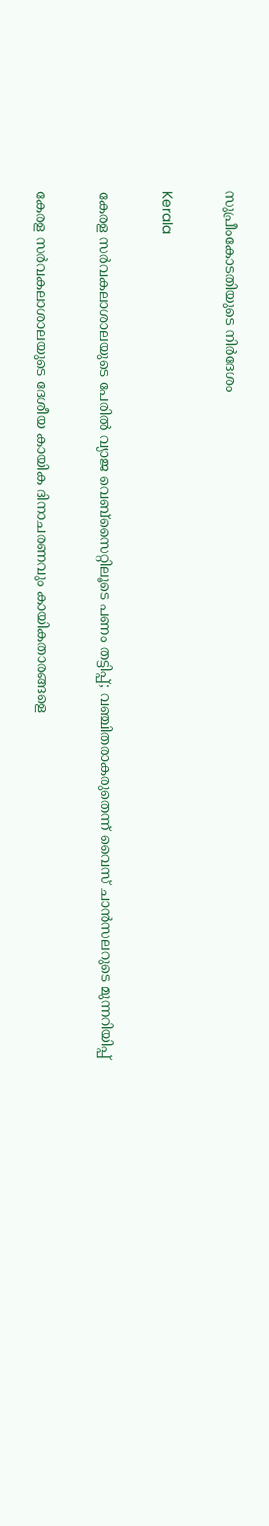സുപ്രീംകോടതിയുടെ നിര്‍ദേശം

Kerala

കേരള സര്‍വകലാശാലയുടെ പേരില്‍ വ്യാജ വെബ്സൈറ്റിലൂടെ പണം തട്ടിപ്പ്; വഞ്ചിതരാകരുതെന്ന് വൈസ് ചാന്‍സലറുടെ മുന്നറിയിപ്പ്

കേരള സര്‍വകലാശാലയുടെ ദേശീയ കായിക ദിനാചരണവും കായികതാരങ്ങളെ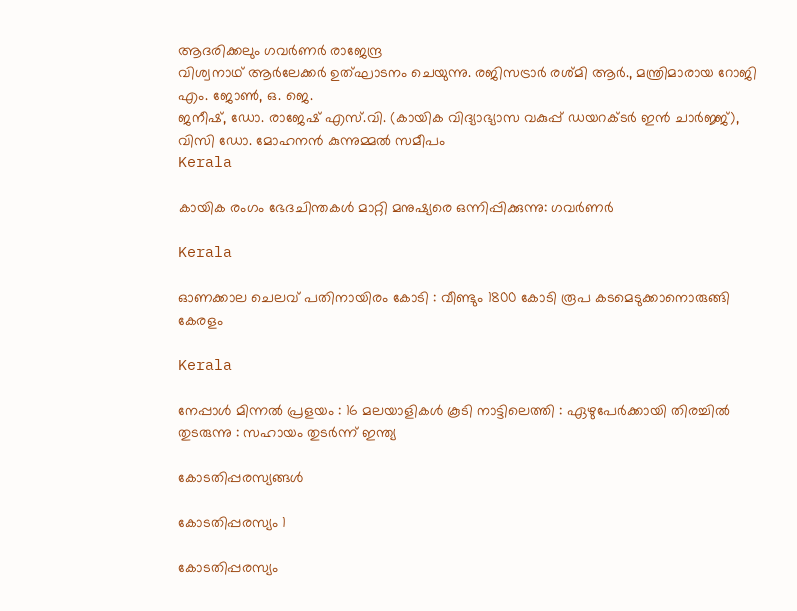ആദരിക്കലും ഗവര്‍ണര്‍ രാജേന്ദ്ര
വിശ്വനാഥ് ആര്‍ലേക്കര്‍ ഉത്ഘാടനം ചെയുന്നു. രജിസട്രാര്‍ രശ്മി ആര്‍., മന്ത്രിമാരായ റോജി എം. ജോണ്‍, ഒ. ജെ.
ജനീഷ്, ഡോ. രാജേഷ് എസ്.വി. (കായിക വിദ്യാഭ്യാസ വകുപ്പ് ഡയറക്ടര്‍ ഇന്‍ ചാര്‍ജ്ജ്), വിസി ഡോ. മോഹനന്‍ കുന്നുമ്മല്‍ സമീപം
Kerala

കായിക രംഗം ഭേദചിന്തകള്‍ മാറ്റി മനുഷ്യരെ ഒന്നിപ്പിക്കുന്നു: ഗവര്‍ണര്‍

Kerala

ഓണക്കാല ചെലവ് പതിനായിരം കോടി : വീണ്ടും 1800 കോടി രൂപ കടമെടുക്കാനൊരുങ്ങി കേരളം

Kerala

നേപ്പാൾ മിന്നൽ പ്രളയം : 16 മലയാളികള്‍ കൂടി നാട്ടിലെത്തി : ഏഴുപേര്‍ക്കായി തിരച്ചില്‍ തുടരുന്നു : സഹായം തുടർന്ന് ഇന്ത്യ

കോടതിപ്പരസ്യങ്ങള്‍

കോടതിപ്പരസ്യം 1

കോടതിപ്പരസ്യം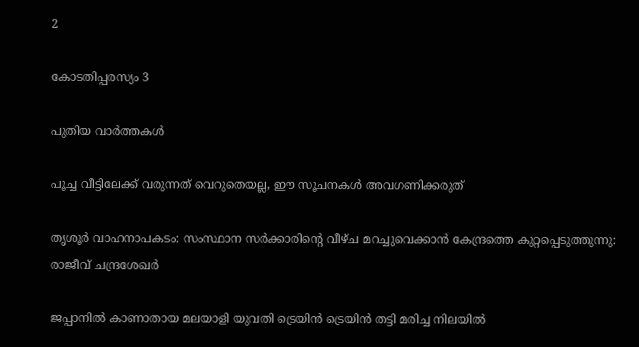2

കോടതിപ്പരസ്യം 3

പുതിയ വാര്‍ത്തകള്‍

പൂച്ച വീട്ടിലേക്ക് വരുന്നത് വെറുതെയല്ല, ഈ സൂചനകൾ അവഗണിക്കരുത്

തൃശൂര്‍ വാഹനാപകടം: സംസ്ഥാന സര്‍ക്കാരിന്റെ വീഴ്ച മറച്ചുവെക്കാന്‍ കേന്ദ്രത്തെ കുറ്റപ്പെടുത്തുന്നു: രാജീവ് ചന്ദ്രശേഖര്‍

ജപ്പാനില്‍ കാണാതായ മലയാളി യുവതി ട്രെയിന്‍ ട്രെയിന്‍ തട്ടി മരിച്ച നിലയില്‍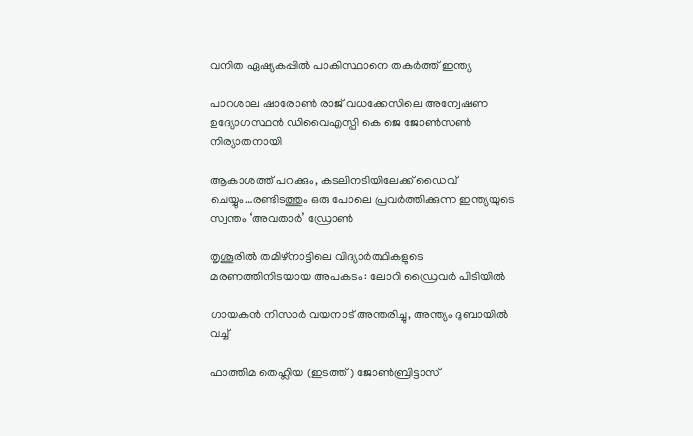വനിത ഏഷ്യകപ്പില്‍ പാകിസ്ഥാനെ തകര്‍ത്ത് ഇന്ത്യ

പാറശാല ഷാരോണ്‍ രാജ് വധക്കേസിലെ അന്വേഷണ ഉദ്യോഗസ്ഥന്‍ ഡിവൈഎസ്പി കെ ജെ ജോണ്‍സണ്‍ നിര്യാതനായി

ആകാശത്ത് പറക്കും, കടലിനടിയിലേക്ക് ഡൈവ് ചെയ്യും…രണ്ടിടത്തും ഒരു പോലെ പ്രവര്‍ത്തിക്കുന്ന ഇന്ത്യയുടെ സ്വന്തം ‘അവതാർ’ ഡ്രോണ്‍

തൃശൂരില്‍ തമിഴ്നാട്ടിലെ വിദ്യാര്‍ത്ഥികളുടെ മരണത്തിനിടയായ അപകടം: ലോറി ഡ്രൈവര്‍ പിടിയില്‍

ഗായകന്‍ നിസാര്‍ വയനാട് അന്തരിച്ചു, അന്ത്യം ദുബായില്‍ വച്ച്

ഫാത്തിമ തെഹ്ലിയ (ഇടത്ത്) ജോണ്‍ബ്രിട്ടാസ്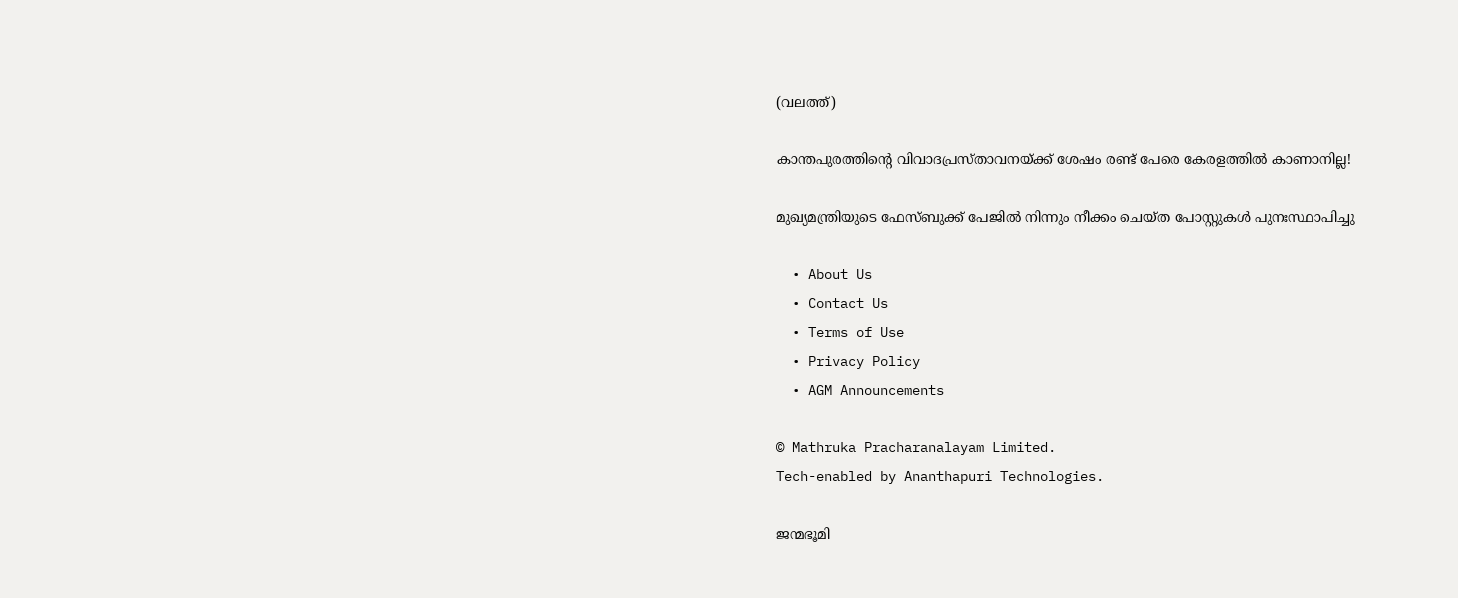(വലത്ത്)

കാന്തപുരത്തിന്റെ വിവാദപ്രസ്താവനയ്‌ക്ക് ശേഷം രണ്ട് പേരെ കേരളത്തില്‍ കാണാനില്ല!

മുഖ്യമന്ത്രിയുടെ ഫേസ്ബുക്ക് പേജില്‍ നിന്നും നീക്കം ചെയ്ത പോസ്റ്റുകള്‍ പുനഃസ്ഥാപിച്ചു

  • About Us
  • Contact Us
  • Terms of Use
  • Privacy Policy
  • AGM Announcements

© Mathruka Pracharanalayam Limited.
Tech-enabled by Ananthapuri Technologies.

ജന്മഭൂമി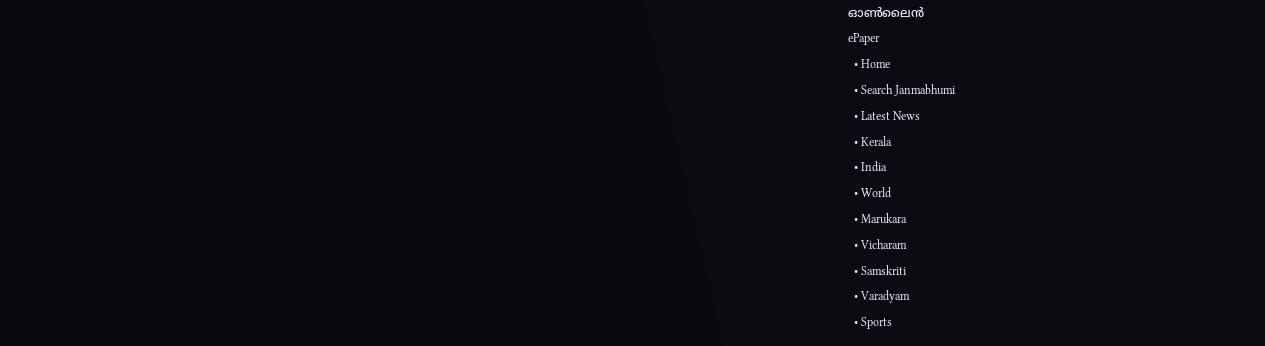ഓണ്‍ലൈന്‍
ePaper
  • Home
  • Search Janmabhumi
  • Latest News
  • Kerala
  • India
  • World
  • Marukara
  • Vicharam
  • Samskriti
  • Varadyam
  • Sports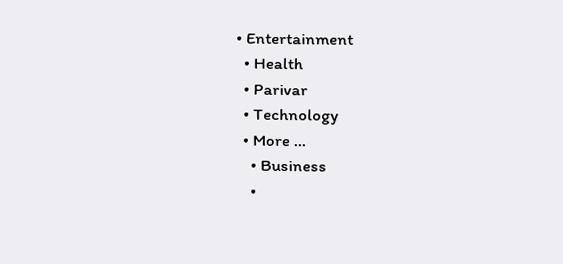• Entertainment
  • Health
  • Parivar
  • Technology
  • More …
    • Business
    •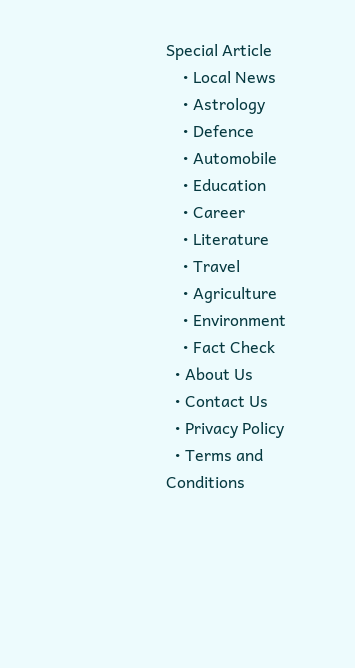Special Article
    • Local News
    • Astrology
    • Defence
    • Automobile
    • Education
    • Career
    • Literature
    • Travel
    • Agriculture
    • Environment
    • Fact Check
  • About Us
  • Contact Us
  • Privacy Policy
  • Terms and Conditions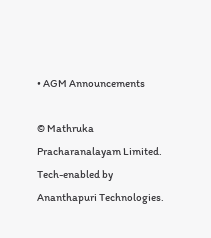• AGM Announcements

© Mathruka Pracharanalayam Limited.
Tech-enabled by Ananthapuri Technologies.